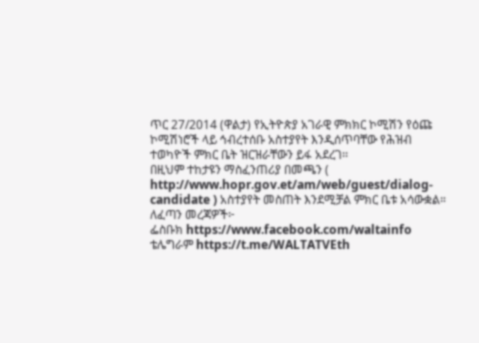ጥር 27/2014 (ዋልታ) የኢትዮጵያ አገራዊ ምክክር ኮሚሽን የዕጩ ኮሚሽነሮች ላይ ኅብረተሰቡ አስተያየት እንዲሰጥባቸው የሕዝብ ተወካዮች ምክር ቤት ዝርዝራቸውን ይፋ አደረገ፡፡
በዚህም ተከታዩን ማስፈንጠሪያ በመጫን ( http://www.hopr.gov.et/am/web/guest/dialog-candidate ) አስተያየት መስጠት እንደሚቻል ምክር ቤቱ አሳውቋል።
ለፈጣን መረጃዎች፦
ፌስቡክ https://www.facebook.com/waltainfo
ቴሌግራም https://t.me/WALTATVEth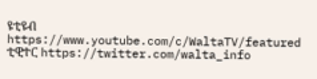ዩቲዩብ https://www.youtube.com/c/WaltaTV/featured
ቲዊተር https://twitter.com/walta_info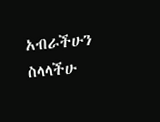አብራችሁን ስላላችሁ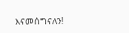እናመሰግናለን!